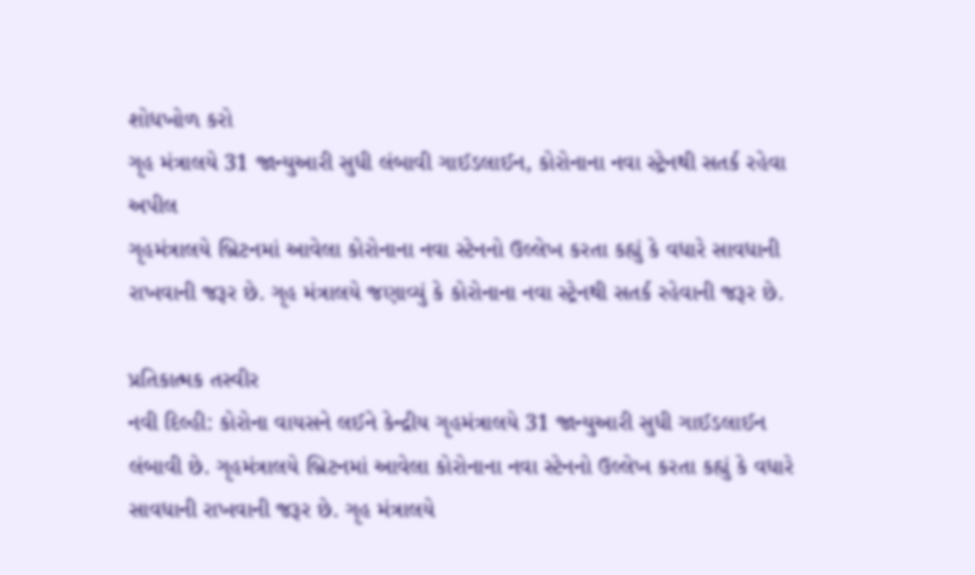શોધખોળ કરો
ગૃહ મંત્રાલયે 31 જાન્યુઆરી સુધી લંબાવી ગાઈડલાઈન, કોરોનાના નવા સ્ટ્રેનથી સતર્ક રહેવા અપીલ
ગૃહમંત્રાલયે બ્રિટનમાં આવેલા કોરોનાના નવા સ્ટેનનો ઉલ્લેખ કરતા કહ્યું કે વધારે સાવધાની રાખવાની જરૂર છે. ગૃહ મંત્રાલયે જણાવ્યું કે કોરોનાના નવા સ્ટ્રેનથી સતર્ક રહેવાની જરૂર છે.

પ્રતિકાત્મક તસ્વીર
નવી દિલ્હી: કોરોના વાયસને લઈને કેન્દ્રીય ગૃહમંત્રાલયે 31 જાન્યુઆરી સુધી ગાઈડલાઈન લંબાવી છે. ગૃહમંત્રાલયે બ્રિટનમાં આવેલા કોરોનાના નવા સ્ટેનનો ઉલ્લેખ કરતા કહ્યું કે વધારે સાવધાની રાખવાની જરૂર છે. ગૃહ મંત્રાલયે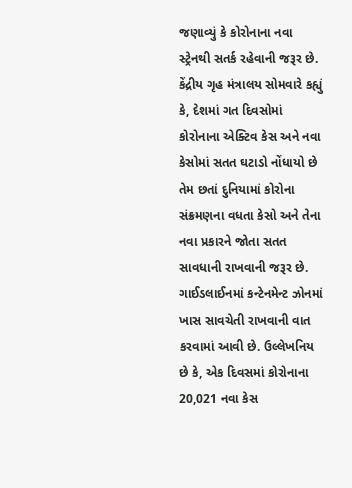જણાવ્યું કે કોરોનાના નવા સ્ટ્રેનથી સતર્ક રહેવાની જરૂર છે. કેંદ્રીય ગૃહ મંત્રાલય સોમવારે કહ્યું કે, દેશમાં ગત દિવસોમાં કોરોનાના એક્ટિવ કેસ અને નવા કેસોમાં સતત ઘટાડો નોંધાયો છે તેમ છતાં દુનિયામાં કોરોના સંક્રમણના વધતા કેસો અને તેના નવા પ્રકારને જોતા સતત સાવધાની રાખવાની જરૂર છે. ગાઈડલાઈનમાં કન્ટેનમેન્ટ ઝોનમાં ખાસ સાવચેતી રાખવાની વાત કરવામાં આવી છે. ઉલ્લેખનિય છે કે, એક દિવસમાં કોરોનાના 20,021 નવા કેસ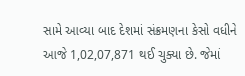સામે આવ્યા બાદ દેશમાં સંક્રમણના કેસો વધીને આજે 1,02,07,871 થઈ ચુક્યા છે. જેમાં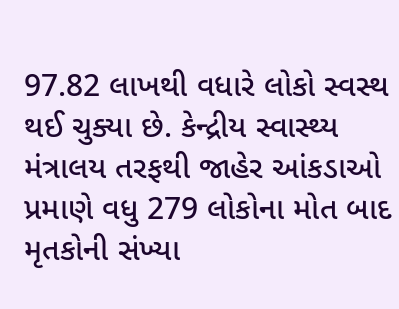97.82 લાખથી વધારે લોકો સ્વસ્થ થઈ ચુક્યા છે. કેન્દ્રીય સ્વાસ્થ્ય મંત્રાલય તરફથી જાહેર આંકડાઓ પ્રમાણે વધુ 279 લોકોના મોત બાદ મૃતકોની સંખ્યા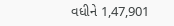વધીને 1,47,901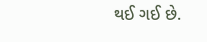થઈ ગઈ છે.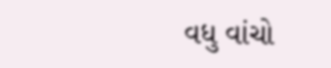વધુ વાંચો